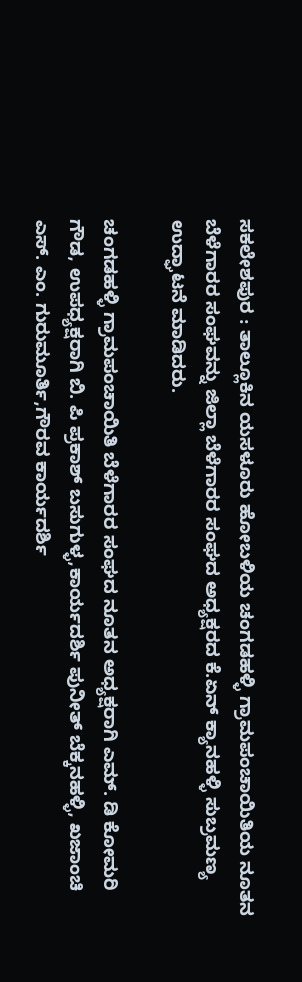ಸಕಲೇಶಪುರ : ತಾಲ್ಲೂಕಿನ ಯಸಳೂರು ಹೋಬಳಿಯ ಚಂಗಡಹಳ್ಳಿ ಗ್ರಾಮಪಂಚಾಯಿತಿಯ ನೂತನ ಬೆಳೆಗಾರರ ಸಂಘವನ್ನು ಜಿಲ್ಲಾ ಬೆಳೆಗಾರರ ಸಂಘದ ಅಧ್ಯಕ್ಷರದ ಕೆ.ಏನ್ ಕ್ಯಾನಹಳ್ಳಿ ಸುಬ್ರಮಣ್ಯ ಉದ್ಘಾಟನೆ ಮಾಡಿದರು.

ಚಂಗಡಹಳ್ಳಿ ಗ್ರಾಮಪಂಚಾಯಿತಿ ಬೆಳೆಗಾರರ ಸಂಘದ ನೂತನ ಅಧ್ಯಕ್ಷರಾಗಿ ಎಮ್. ಡಿ ಕೋಮರಿ ಗೌಡ, ಉಪಧ್ಯಕ್ಷರಾಗಿ ಬಿ. ಪಿ ಪ್ರಕಾಶ್ ಬಸುಗುಳ್ಳ,ಕಾರ್ಯದರ್ಶಿ ಪುನೀತ್ ಬೆಕ್ಕನಹಳ್ಳಿ, ಖಜಾಂಚಿ ಎಸ್. ಎಂ. ಗುರುಮೂರ್ತಿ,ಗೌರವ ಕಾರ್ಯದರ್ಶಿ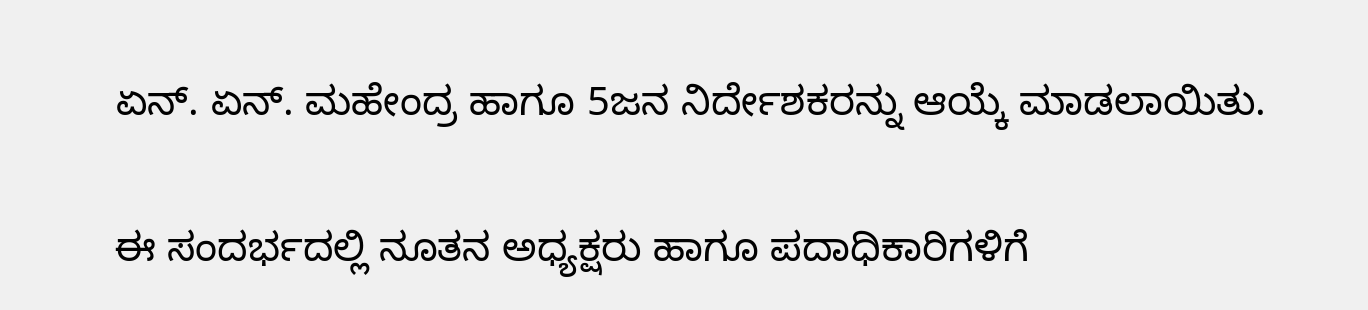ಏನ್. ಏನ್. ಮಹೇಂದ್ರ ಹಾಗೂ 5ಜನ ನಿರ್ದೇಶಕರನ್ನು ಆಯ್ಕೆ ಮಾಡಲಾಯಿತು.

ಈ ಸಂದರ್ಭದಲ್ಲಿ ನೂತನ ಅಧ್ಯಕ್ಷರು ಹಾಗೂ ಪದಾಧಿಕಾರಿಗಳಿಗೆ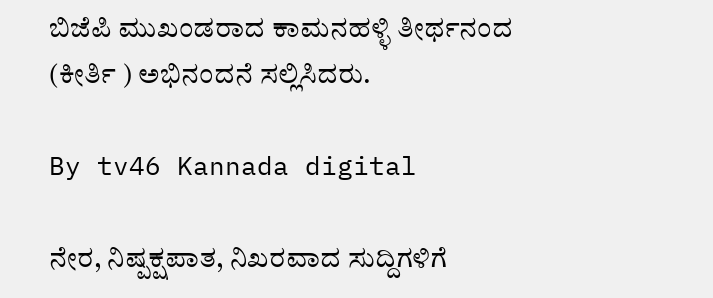ಬಿಜೆಪಿ ಮುಖಂಡರಾದ ಕಾಮನಹಳ್ಳಿ ತೀರ್ಥನಂದ (ಕೀರ್ತಿ ) ಅಭಿನಂದನೆ ಸಲ್ಲಿಸಿದರು.

By tv46 Kannada digital

ನೇರ, ನಿಷ್ಪಕ್ಷಪಾತ, ನಿಖರವಾದ ಸುದ್ದಿಗಳಿಗೆ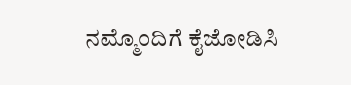ನಮ್ಮೊಂದಿಗೆ ಕೈಜೋಡಿಸಿ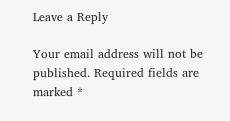Leave a Reply

Your email address will not be published. Required fields are marked *